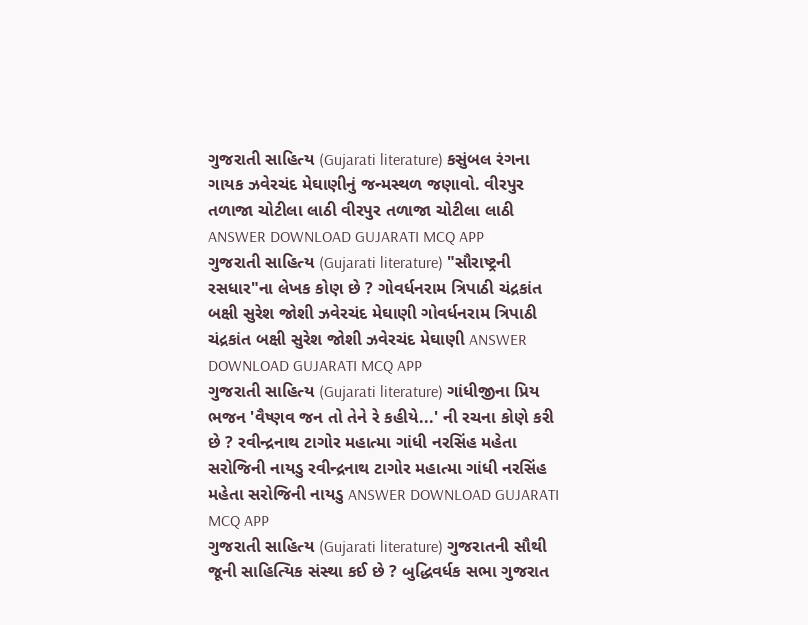ગુજરાતી સાહિત્ય (Gujarati literature) કસુંબલ રંગના ગાયક ઝવેરચંદ મેઘાણીનું જન્મસ્થળ જણાવો. વીરપુર તળાજા ચોટીલા લાઠી વીરપુર તળાજા ચોટીલા લાઠી ANSWER DOWNLOAD GUJARATI MCQ APP
ગુજરાતી સાહિત્ય (Gujarati literature) "સૌરાષ્ટ્રની રસધાર"ના લેખક કોણ છે ? ગોવર્ધનરામ ત્રિપાઠી ચંદ્રકાંત બક્ષી સુરેશ જોશી ઝવેરચંદ મેઘાણી ગોવર્ધનરામ ત્રિપાઠી ચંદ્રકાંત બક્ષી સુરેશ જોશી ઝવેરચંદ મેઘાણી ANSWER DOWNLOAD GUJARATI MCQ APP
ગુજરાતી સાહિત્ય (Gujarati literature) ગાંધીજીના પ્રિય ભજન 'વૈષ્ણવ જન તો તેને રે કહીયે...' ની રચના કોણે કરી છે ? રવીન્દ્રનાથ ટાગોર મહાત્મા ગાંધી નરસિંહ મહેતા સરોજિની નાયડુ રવીન્દ્રનાથ ટાગોર મહાત્મા ગાંધી નરસિંહ મહેતા સરોજિની નાયડુ ANSWER DOWNLOAD GUJARATI MCQ APP
ગુજરાતી સાહિત્ય (Gujarati literature) ગુજરાતની સૌથી જૂની સાહિત્યિક સંસ્થા કઈ છે ? બુદ્ધિવર્ધક સભા ગુજરાત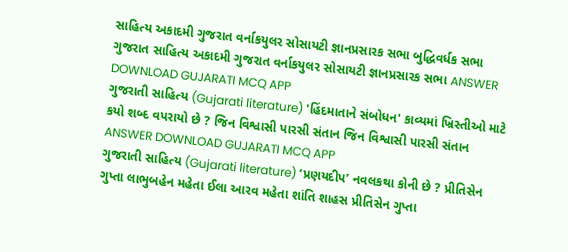સાહિત્ય અકાદમી ગુજરાત વર્નાકયુલર સોસાયટી જ્ઞાનપ્રસારક સભા બુદ્ધિવર્ધક સભા ગુજરાત સાહિત્ય અકાદમી ગુજરાત વર્નાકયુલર સોસાયટી જ્ઞાનપ્રસારક સભા ANSWER DOWNLOAD GUJARATI MCQ APP
ગુજરાતી સાહિત્ય (Gujarati literature) 'હિંદમાતાને સંબોધન' કાવ્યમાં ખ્રિસ્તીઓ માટે કયો શબ્દ વપરાયો છે ? જિન વિશ્વાસી પારસી સંતાન જિન વિશ્વાસી પારસી સંતાન ANSWER DOWNLOAD GUJARATI MCQ APP
ગુજરાતી સાહિત્ય (Gujarati literature) ‘પ્રણયદીપ’ નવલકથા કોની છે ? પ્રીતિસેન ગુપ્તા લાભુબહેન મહેતા ઈલા આરવ મહેતા શાંતિ શાહસ પ્રીતિસેન ગુપ્તા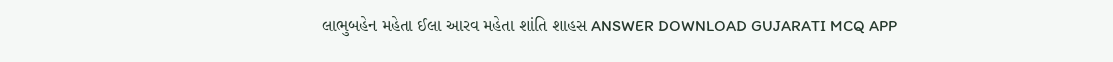લાભુબહેન મહેતા ઈલા આરવ મહેતા શાંતિ શાહસ ANSWER DOWNLOAD GUJARATI MCQ APP